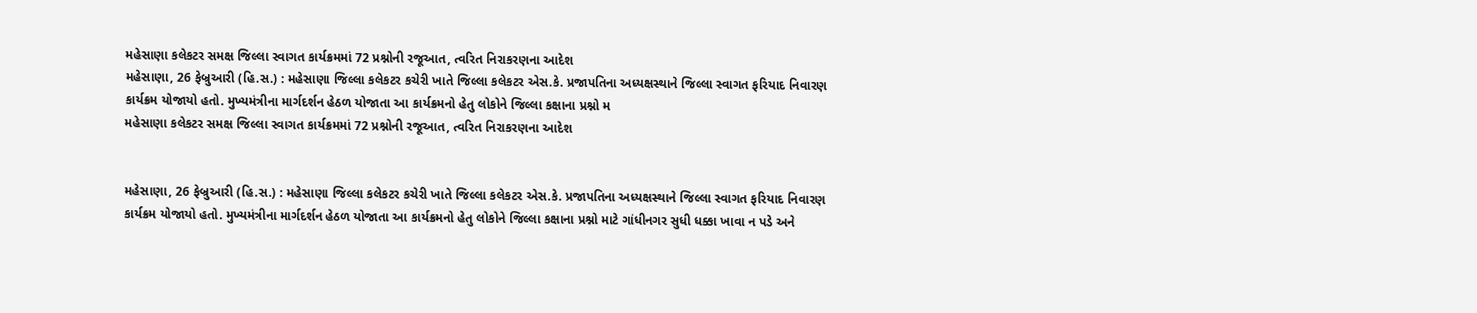મહેસાણા કલેકટર સમક્ષ જિલ્લા સ્વાગત કાર્યક્રમમાં 72 પ્રશ્નોની રજૂઆત, ત્વરિત નિરાકરણના આદેશ
મહેસાણા, 26 ફેબ્રુઆરી (હિ.સ.) : મહેસાણા જિલ્લા કલેકટર કચેરી ખાતે જિલ્લા કલેકટર એસ.કે. પ્રજાપતિના અધ્યક્ષસ્થાને જિલ્લા સ્વાગત ફરિયાદ નિવારણ કાર્યક્રમ યોજાયો હતો. મુખ્યમંત્રીના માર્ગદર્શન હેઠળ યોજાતા આ કાર્યક્રમનો હેતુ લોકોને જિલ્લા કક્ષાના પ્રશ્નો મ
મહેસાણા કલેકટર સમક્ષ જિલ્લા સ્વાગત કાર્યક્રમમાં 72 પ્રશ્નોની રજૂઆત, ત્વરિત નિરાકરણના આદેશ


મહેસાણા, 26 ફેબ્રુઆરી (હિ.સ.) : મહેસાણા જિલ્લા કલેકટર કચેરી ખાતે જિલ્લા કલેકટર એસ.કે. પ્રજાપતિના અધ્યક્ષસ્થાને જિલ્લા સ્વાગત ફરિયાદ નિવારણ કાર્યક્રમ યોજાયો હતો. મુખ્યમંત્રીના માર્ગદર્શન હેઠળ યોજાતા આ કાર્યક્રમનો હેતુ લોકોને જિલ્લા કક્ષાના પ્રશ્નો માટે ગાંધીનગર સુધી ધક્કા ખાવા ન પડે અને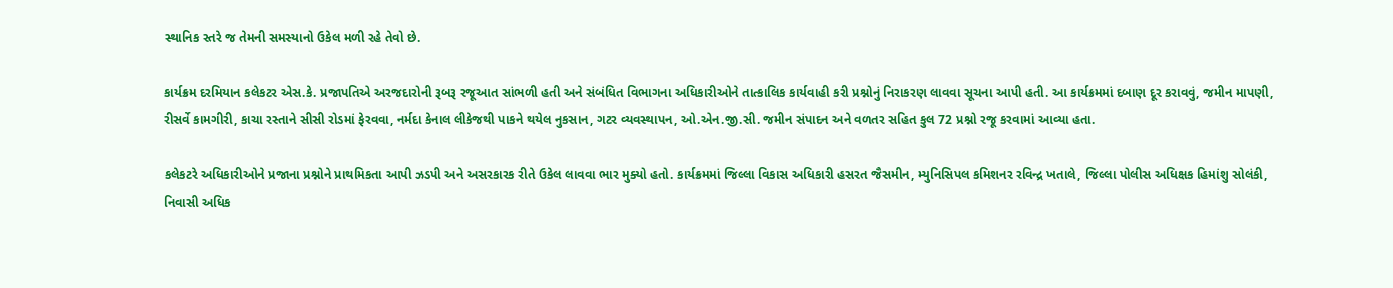સ્થાનિક સ્તરે જ તેમની સમસ્યાનો ઉકેલ મળી રહે તેવો છે.

કાર્યક્રમ દરમિયાન કલેકટર એસ.કે. પ્રજાપતિએ અરજદારોની રૂબરૂ રજૂઆત સાંભળી હતી અને સંબંધિત વિભાગના અધિકારીઓને તાત્કાલિક કાર્યવાહી કરી પ્રશ્નોનું નિરાકરણ લાવવા સૂચના આપી હતી. આ કાર્યક્રમમાં દબાણ દૂર કરાવવું, જમીન માપણી, રીસર્વે કામગીરી, કાચા રસ્તાને સીસી રોડમાં ફેરવવા, નર્મદા કેનાલ લીકેજથી પાકને થયેલ નુકસાન, ગટર વ્યવસ્થાપન, ઓ.એન.જી.સી. જમીન સંપાદન અને વળતર સહિત કુલ 72 પ્રશ્નો રજૂ કરવામાં આવ્યા હતા.

કલેકટરે અધિકારીઓને પ્રજાના પ્રશ્નોને પ્રાથમિકતા આપી ઝડપી અને અસરકારક રીતે ઉકેલ લાવવા ભાર મુક્યો હતો. કાર્યક્રમમાં જિલ્લા વિકાસ અધિકારી હસરત જૈસમીન, મ્યુનિસિપલ કમિશનર રવિન્દ્ર ખતાલે, જિલ્લા પોલીસ અધિક્ષક હિમાંશુ સોલંકી, નિવાસી અધિક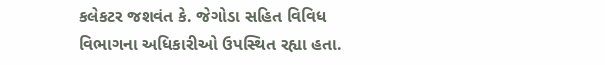કલેકટર જશવંત કે. જેગોડા સહિત વિવિધ વિભાગના અધિકારીઓ ઉપસ્થિત રહ્યા હતા.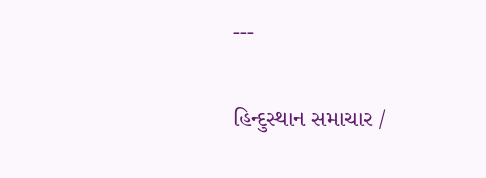---

હિન્દુસ્થાન સમાચાર /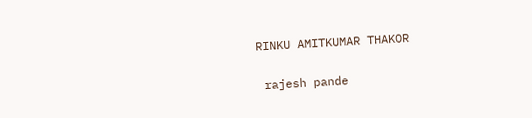RINKU AMITKUMAR THAKOR


 rajesh pande